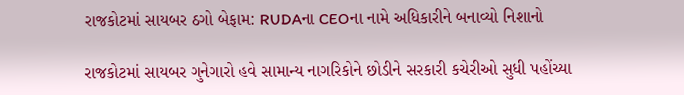રાજકોટમાં સાયબર ઠગો બેફામ: RUDAના CEOના નામે અધિકારીને બનાવ્યો નિશાનો

રાજકોટમાં સાયબર ગુનેગારો હવે સામાન્ય નાગરિકોને છોડીને સરકારી કચેરીઓ સુધી પહોંચ્યા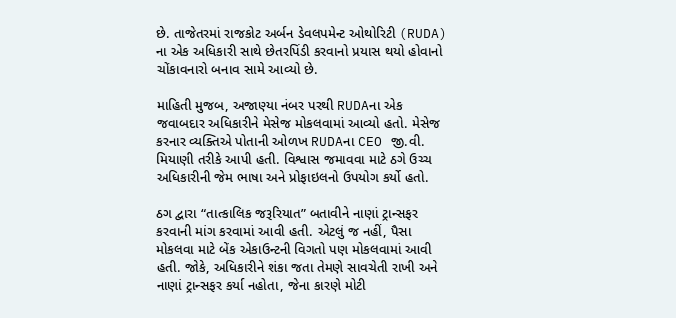છે. તાજેતરમાં રાજકોટ અર્બન ડેવલપમેન્ટ ઓથોરિટી (RUDA) ના એક અધિકારી સાથે છેતરપિંડી કરવાનો પ્રયાસ થયો હોવાનો ચોંકાવનારો બનાવ સામે આવ્યો છે.

માહિતી મુજબ, અજાણ્યા નંબર પરથી RUDAના એક જવાબદાર અધિકારીને મેસેજ મોકલવામાં આવ્યો હતો. મેસેજ કરનાર વ્યક્તિએ પોતાની ઓળખ RUDAના CEO જી.વી. મિયાણી તરીકે આપી હતી. વિશ્વાસ જમાવવા માટે ઠગે ઉચ્ચ અધિકારીની જેમ ભાષા અને પ્રોફાઇલનો ઉપયોગ કર્યો હતો.

ઠગ દ્વારા “તાત્કાલિક જરૂરિયાત” બતાવીને નાણાં ટ્રાન્સફર કરવાની માંગ કરવામાં આવી હતી. એટલું જ નહીં, પૈસા મોકલવા માટે બેંક એકાઉન્ટની વિગતો પણ મોકલવામાં આવી હતી. જોકે, અધિકારીને શંકા જતા તેમણે સાવચેતી રાખી અને નાણાં ટ્રાન્સફર કર્યા નહોતા, જેના કારણે મોટી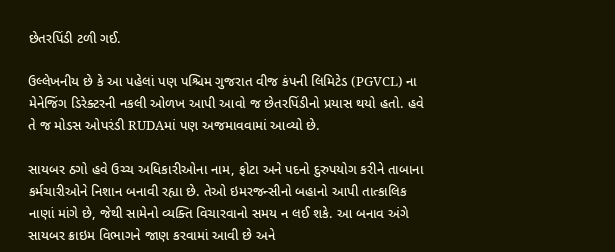છેતરપિંડી ટળી ગઈ.

ઉલ્લેખનીય છે કે આ પહેલાં પણ પશ્ચિમ ગુજરાત વીજ કંપની લિમિટેડ (PGVCL) ના મેનેજિંગ ડિરેક્ટરની નકલી ઓળખ આપી આવો જ છેતરપિંડીનો પ્રયાસ થયો હતો. હવે તે જ મોડસ ઓપરંડી RUDAમાં પણ અજમાવવામાં આવ્યો છે.

સાયબર ઠગો હવે ઉચ્ચ અધિકારીઓના નામ, ફોટા અને પદનો દુરુપયોગ કરીને તાબાના કર્મચારીઓને નિશાન બનાવી રહ્યા છે. તેઓ ઇમરજન્સીનો બહાનો આપી તાત્કાલિક નાણાં માંગે છે, જેથી સામેનો વ્યક્તિ વિચારવાનો સમય ન લઈ શકે. આ બનાવ અંગે સાયબર ક્રાઇમ વિભાગને જાણ કરવામાં આવી છે અને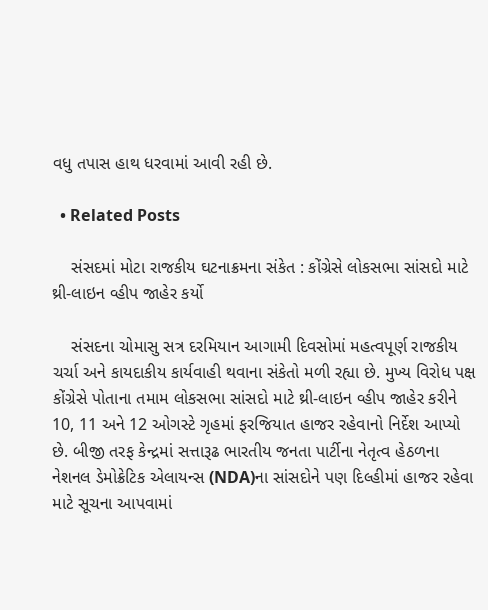વધુ તપાસ હાથ ધરવામાં આવી રહી છે.

  • Related Posts

    સંસદમાં મોટા રાજકીય ઘટનાક્રમના સંકેત : કોંગ્રેસે લોકસભા સાંસદો માટે થ્રી-લાઇન વ્હીપ જાહેર કર્યો

    સંસદના ચોમાસુ સત્ર દરમિયાન આગામી દિવસોમાં મહત્વપૂર્ણ રાજકીય ચર્ચા અને કાયદાકીય કાર્યવાહી થવાના સંકેતો મળી રહ્યા છે. મુખ્ય વિરોધ પક્ષ કોંગ્રેસે પોતાના તમામ લોકસભા સાંસદો માટે થ્રી-લાઇન વ્હીપ જાહેર કરીને 10, 11 અને 12 ઓગસ્ટે ગૃહમાં ફરજિયાત હાજર રહેવાનો નિર્દેશ આપ્યો છે. બીજી તરફ કેન્દ્રમાં સત્તારૂઢ ભારતીય જનતા પાર્ટીના નેતૃત્વ હેઠળના નેશનલ ડેમોક્રેટિક એલાયન્સ (NDA)ના સાંસદોને પણ દિલ્હીમાં હાજર રહેવા માટે સૂચના આપવામાં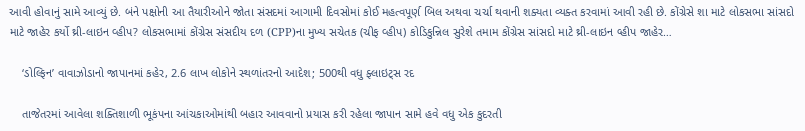આવી હોવાનું સામે આવ્યું છે. બંને પક્ષોની આ તૈયારીઓને જોતા સંસદમાં આગામી દિવસોમાં કોઈ મહત્વપૂર્ણ બિલ અથવા ચર્ચા થવાની શક્યતા વ્યક્ત કરવામાં આવી રહી છે. કોંગ્રેસે શા માટે લોકસભા સાંસદો માટે જાહેર કર્યો થ્રી-લાઇન વ્હીપ? લોકસભામાં કોંગ્રેસ સંસદીય દળ (CPP)ના મુખ્ય સચેતક (ચીફ વ્હીપ) કોડિકુન્નિલ સુરેશે તમામ કોંગ્રેસ સાંસદો માટે થ્રી-લાઇન વ્હીપ જાહેર…

    ‘ડોલ્ફિન’ વાવાઝોડાનો જાપાનમાં કહેર, 2.6 લાખ લોકોને સ્થળાંતરનો આદેશ; 500થી વધુ ફ્લાઇટ્સ રદ

    તાજેતરમાં આવેલા શક્તિશાળી ભૂકંપના આંચકાઓમાંથી બહાર આવવાનો પ્રયાસ કરી રહેલા જાપાન સામે હવે વધુ એક કુદરતી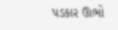પડકાર ઊભો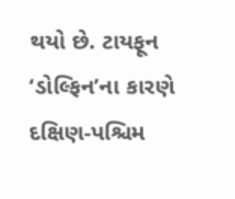થયો છે. ટાયફૂન ‘ડોલ્ફિન’ના કારણે દક્ષિણ-પશ્ચિમ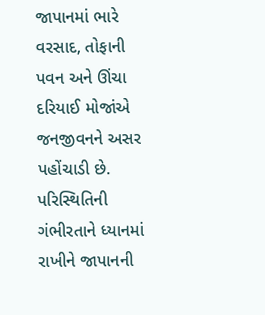જાપાનમાં ભારે વરસાદ, તોફાની પવન અને ઊંચા દરિયાઈ મોજાંએ જનજીવનને અસર પહોંચાડી છે. પરિસ્થિતિની ગંભીરતાને ધ્યાનમાં રાખીને જાપાનની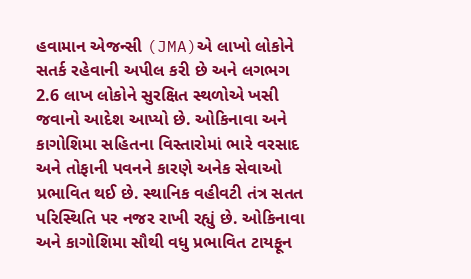હવામાન એજન્સી (JMA)એ લાખો લોકોને સતર્ક રહેવાની અપીલ કરી છે અને લગભગ 2.6 લાખ લોકોને સુરક્ષિત સ્થળોએ ખસી જવાનો આદેશ આપ્યો છે. ઓકિનાવા અને કાગોશિમા સહિતના વિસ્તારોમાં ભારે વરસાદ અને તોફાની પવનને કારણે અનેક સેવાઓ પ્રભાવિત થઈ છે. સ્થાનિક વહીવટી તંત્ર સતત પરિસ્થિતિ પર નજર રાખી રહ્યું છે. ઓકિનાવા અને કાગોશિમા સૌથી વધુ પ્રભાવિત ટાયફૂન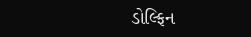ડોલ્ફિન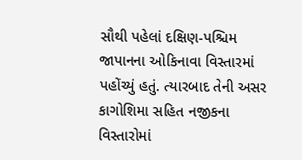સૌથી પહેલાં દક્ષિણ-પશ્ચિમ જાપાનના ઓકિનાવા વિસ્તારમાં પહોંચ્યું હતું. ત્યારબાદ તેની અસર કાગોશિમા સહિત નજીકના વિસ્તારોમાં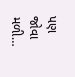પણ જોવા મળી…